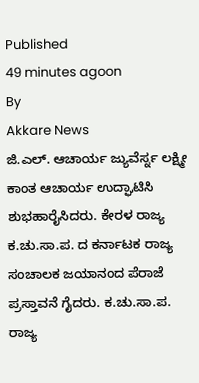Published
49 minutes agoon
By
Akkare News
ಜಿ.ಎಲ್. ಆಚಾರ್ಯ ಜ್ಯುವೆರ್ಸ್ನ ಲಕ್ಷ್ಮೀ ಕಾಂತ ಆಚಾರ್ಯ ಉದ್ಘಾಟಿಸಿ ಶುಭಹಾರೈಸಿದರು. ಕೇರಳ ರಾಜ್ಯ ಕ.ಚು.ಸಾ.ಪ. ದ ಕರ್ನಾಟಕ ರಾಜ್ಯ ಸಂಚಾಲಕ ಜಯಾನಂದ ಪೆರಾಜೆ ಪ್ರಸ್ತಾವನೆ ಗೈದರು. ಕ.ಚು.ಸಾ.ಪ. ರಾಜ್ಯ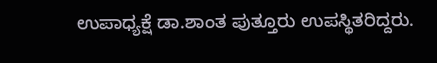ಉಪಾಧ್ಯಕ್ಷೆ ಡಾ.ಶಾಂತ ಪುತ್ತೂರು ಉಪಸ್ಥಿತರಿದ್ದರು.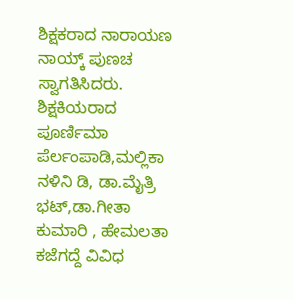ಶಿಕ್ಷಕರಾದ ನಾರಾಯಣ ನಾಯ್ಕ್ ಪುಣಚ ಸ್ವಾಗತಿಸಿದರು. ಶಿಕ್ಷಕಿಯರಾದ ಪೂರ್ಣಿಮಾ ಪೆರ್ಲಂಪಾಡಿ,ಮಲ್ಲಿಕಾ ನಳಿನಿ ಡಿ, ಡಾ.ಮೈತ್ರಿ ಭಟ್,ಡಾ.ಗೀತಾ ಕುಮಾರಿ , ಹೇಮಲತಾ ಕಜೆಗದ್ದೆ ವಿವಿಧ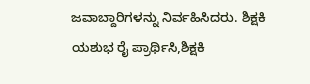ಜವಾಬ್ದಾರಿಗಳನ್ನು ನಿರ್ವಹಿಸಿದರು. ಶಿಕ್ಷಕಿ ಯಶುಭ ರೈ ಪ್ರಾರ್ಥಿಸಿ,ಶಿಕ್ಷಕಿ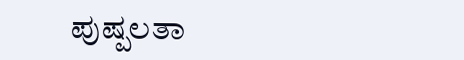ಪುಷ್ಪಲತಾ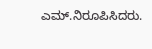ಎಮ್.ನಿರೂಪಿಸಿದರು.